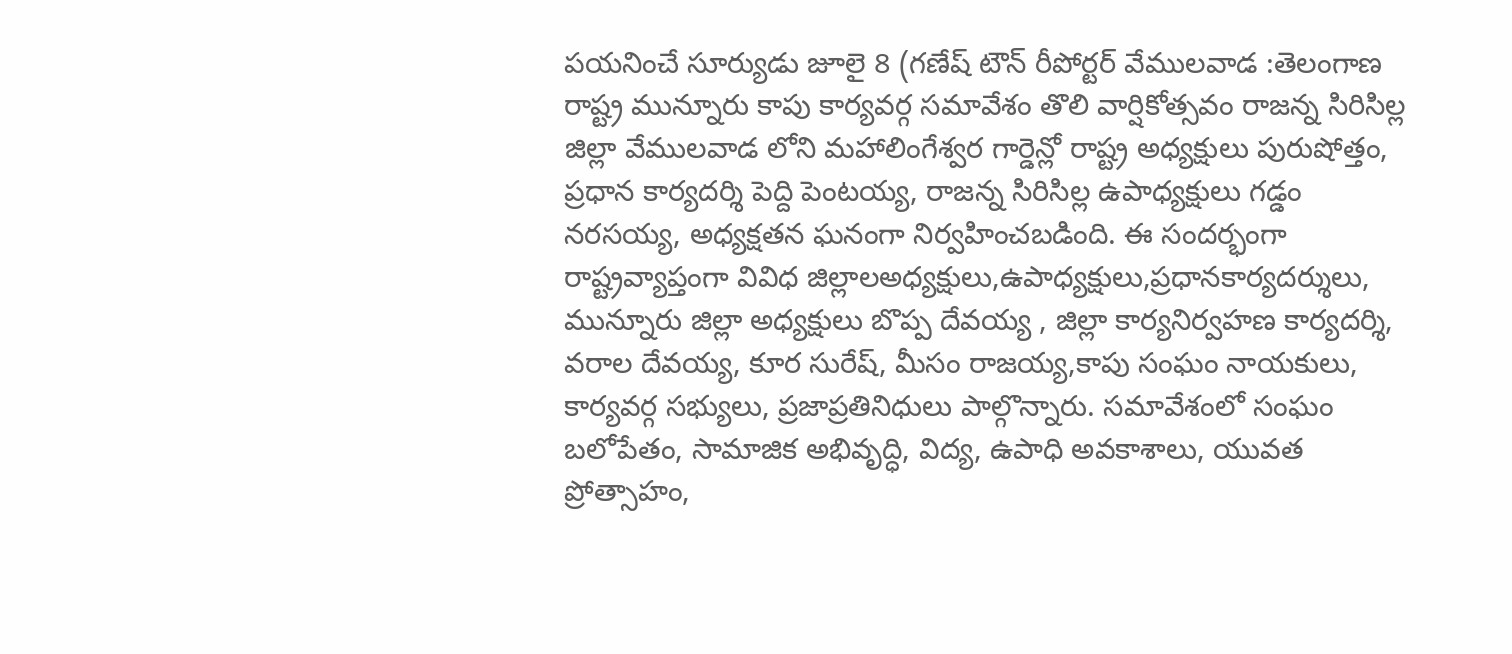పయనించే సూర్యుడు జూలై 8 (గణేష్ టౌన్ రీపోర్టర్ వేములవాడ :తెలంగాణ రాష్ట్ర మున్నూరు కాపు కార్యవర్గ సమావేశం తొలి వార్షికోత్సవం రాజన్న సిరిసిల్ల జిల్లా వేములవాడ లోని మహాలింగేశ్వర గార్డెన్లో రాష్ట్ర అధ్యక్షులు పురుషోత్తం, ప్రధాన కార్యదర్శి పెద్ది పెంటయ్య, రాజన్న సిరిసిల్ల ఉపాధ్యక్షులు గడ్డం నరసయ్య, అధ్యక్షతన ఘనంగా నిర్వహించబడింది. ఈ సందర్భంగా రాష్ట్రవ్యాప్తంగా వివిధ జిల్లాలఅధ్యక్షులు,ఉపాధ్యక్షులు,ప్రధానకార్యదర్శులు, మున్నూరు జిల్లా అధ్యక్షులు బొప్ప దేవయ్య , జిల్లా కార్యనిర్వహణ కార్యదర్శి, వరాల దేవయ్య, కూర సురేష్, మీసం రాజయ్య,కాపు సంఘం నాయకులు, కార్యవర్గ సభ్యులు, ప్రజాప్రతినిధులు పాల్గొన్నారు. సమావేశంలో సంఘం బలోపేతం, సామాజిక అభివృద్ధి, విద్య, ఉపాధి అవకాశాలు, యువత ప్రోత్సాహం,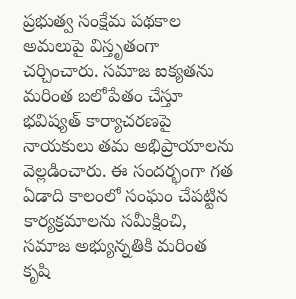ప్రభుత్వ సంక్షేమ పథకాల అమలుపై విస్తృతంగా చర్చించారు. సమాజ ఐక్యతను మరింత బలోపేతం చేస్తూ భవిష్యత్ కార్యాచరణపై నాయకులు తమ అభిప్రాయాలను వెల్లడించారు. ఈ సందర్భంగా గత ఏడాది కాలంలో సంఘం చేపట్టిన కార్యక్రమాలను సమీక్షించి, సమాజ అభ్యున్నతికి మరింత కృషి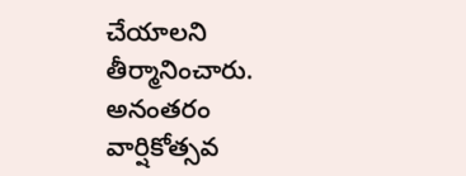చేయాలని తీర్మానించారు. అనంతరం వార్షికోత్సవ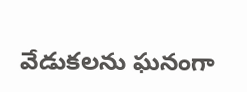వేడుకలను ఘనంగా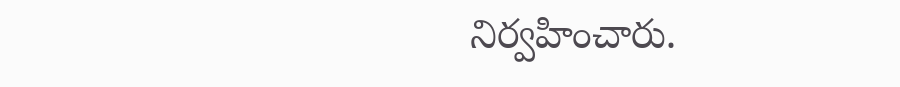నిర్వహించారు.